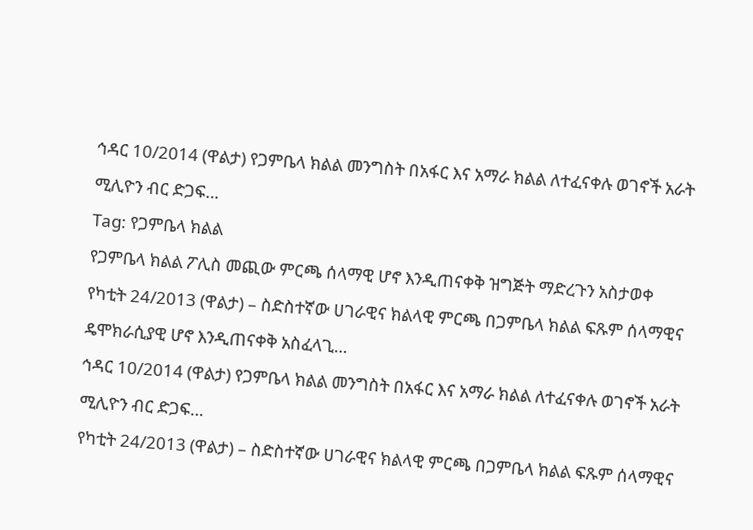ኅዳር 10/2014 (ዋልታ) የጋምቤላ ክልል መንግስት በአፋር እና አማራ ክልል ለተፈናቀሉ ወገኖች አራት ሚሊዮን ብር ድጋፍ…
Tag: የጋምቤላ ክልል
የጋምቤላ ክልል ፖሊስ መጪው ምርጫ ሰላማዊ ሆኖ እንዲጠናቀቅ ዝግጅት ማድረጉን አስታወቀ
የካቲት 24/2013 (ዋልታ) – ስድስተኛው ሀገራዊና ክልላዊ ምርጫ በጋምቤላ ክልል ፍጹም ሰላማዊና ዴሞክራሲያዊ ሆኖ እንዲጠናቀቅ አስፈላጊ…
ኅዳር 10/2014 (ዋልታ) የጋምቤላ ክልል መንግስት በአፋር እና አማራ ክልል ለተፈናቀሉ ወገኖች አራት ሚሊዮን ብር ድጋፍ…
የካቲት 24/2013 (ዋልታ) – ስድስተኛው ሀገራዊና ክልላዊ ምርጫ በጋምቤላ ክልል ፍጹም ሰላማዊና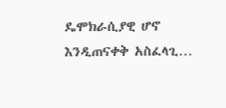ዴሞክራሲያዊ ሆኖ እንዲጠናቀቅ አስፈላጊ…